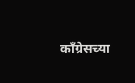काँग्रेसच्या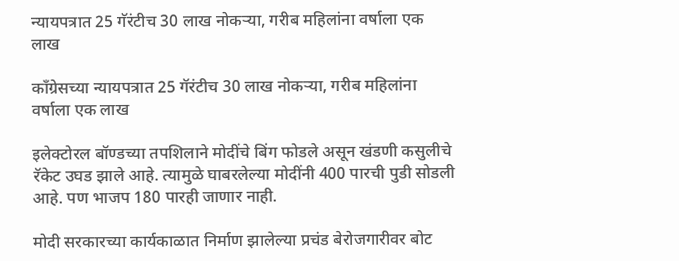न्यायपत्रात 25 गॅरंटीच 30 लाख नोकऱ्या, गरीब महिलांना वर्षाला एक लाख

काँग्रेसच्या न्यायपत्रात 25 गॅरंटीच 30 लाख नोकऱ्या, गरीब महिलांना वर्षाला एक लाख

इलेक्टोरल बॉण्डच्या तपशिलाने मोदींचे बिंग फोडले असून खंडणी कसुलीचे रॅकेट उघड झाले आहे. त्यामुळे घाबरलेल्या मोदींनी 400 पारची पुडी सोडली आहे. पण भाजप 180 पारही जाणार नाही.

मोदी सरकारच्या कार्यकाळात निर्माण झालेल्या प्रचंड बेरोजगारीवर बोट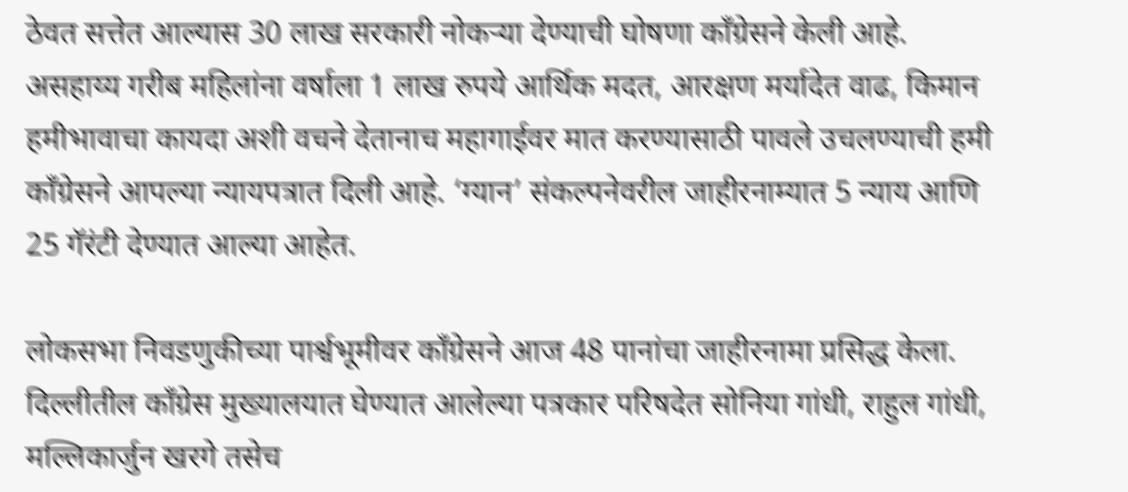ठेवत सत्तेत आल्यास 30 लाख सरकारी नोकऱ्या देण्याची घोषणा काँग्रेसने केली आहे. असहाय्य गरीब महिलांना वर्षाला 1 लाख रुपये आर्थिक मदत, आरक्षण मर्यादेत वाढ, किमान हमीभावाचा कायदा अशी वचने देतानाच महागाईवर मात करण्यासाठी पावले उचलण्याची हमी काँग्रेसने आपल्या न्यायपत्रात दिली आहे. ‘ग्यान’ संकल्पनेवरील जाहीरनाम्यात 5 न्याय आणि 25 गॅरंटी देण्यात आल्या आहेत.

लोकसभा निवडणुकीच्या पार्श्वभूमीवर काँग्रेसने आज 48 पानांचा जाहीरनामा प्रसिद्ध केला.  दिल्लीतील काँग्रेस मुख्यालयात घेण्यात आलेल्या पत्रकार परिषदेत सोनिया गांधी, राहुल गांधी, मल्लिकार्जुन खरगे तसेच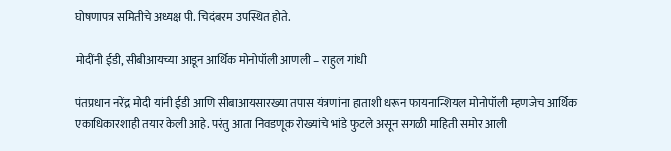घोषणापत्र समितीचे अध्यक्ष पी. चिदंबरम उपस्थित होते.

मोदींनी ईडी, सीबीआयच्या आडून आर्थिक मोनोपॉली आणली – राहुल गांधी

पंतप्रधान नरेंद्र मोदी यांनी ईडी आणि सीबाआयसारख्या तपास यंत्रणांना हाताशी धरून फायनान्शियल मोनोपॉली म्हणजेच आर्थिक एकाधिकारशाही तयार केली आहे. परंतु आता निवडणूक रोख्यांचे भांडे फुटले असून सगळी माहिती समोर आली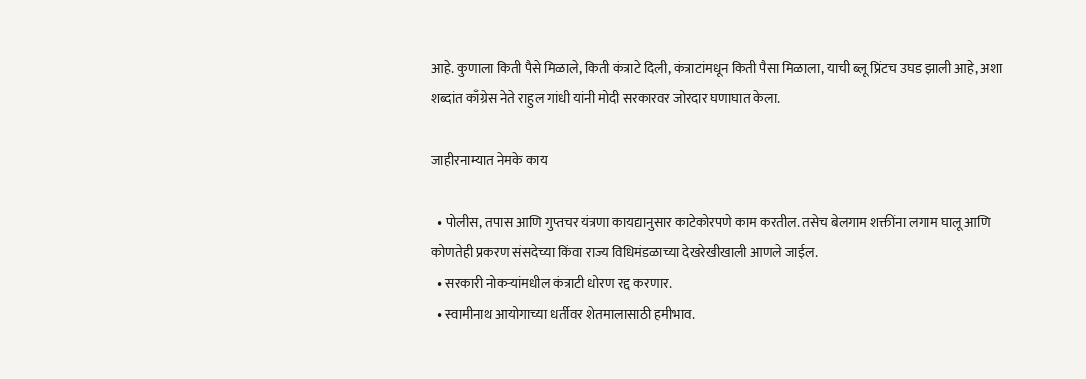आहे. कुणाला किती पैसे मिळाले, किती कंत्राटे दिली, कंत्राटांमधून किती पैसा मिळाला, याची ब्लू प्रिंटच उघड झाली आहे, अशा शब्दांत काँग्रेस नेते राहुल गांधी यांनी मोदी सरकारवर जोरदार घणाघात केला.

जाहीरनाम्यात नेमके काय

  • पोलीस, तपास आणि गुप्तचर यंत्रणा कायद्यानुसार काटेकोरपणे काम करतील. तसेच बेलगाम शक्तींना लगाम घालू आणि कोणतेही प्रकरण संसदेच्या किंवा राज्य विधिमंडळाच्या देखरेखीखाली आणले जाईल.
  • सरकारी नोकऱ्यांमधील कंत्राटी धोरण रद्द करणार.
  • स्वामीनाथ आयोगाच्या धर्तीवर शेतमालासाठी हमीभाव.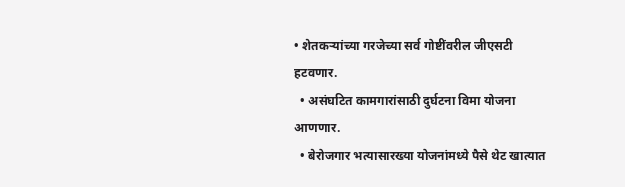• शेतकऱ्यांच्या गरजेच्या सर्व गोष्टींवरील जीएसटी हटवणार.
  • असंघटित कामगारांसाठी दुर्घटना विमा योजना आणणार.
  • बेरोजगार भत्यासारख्या योजनांमध्ये पैसे थेट खात्यात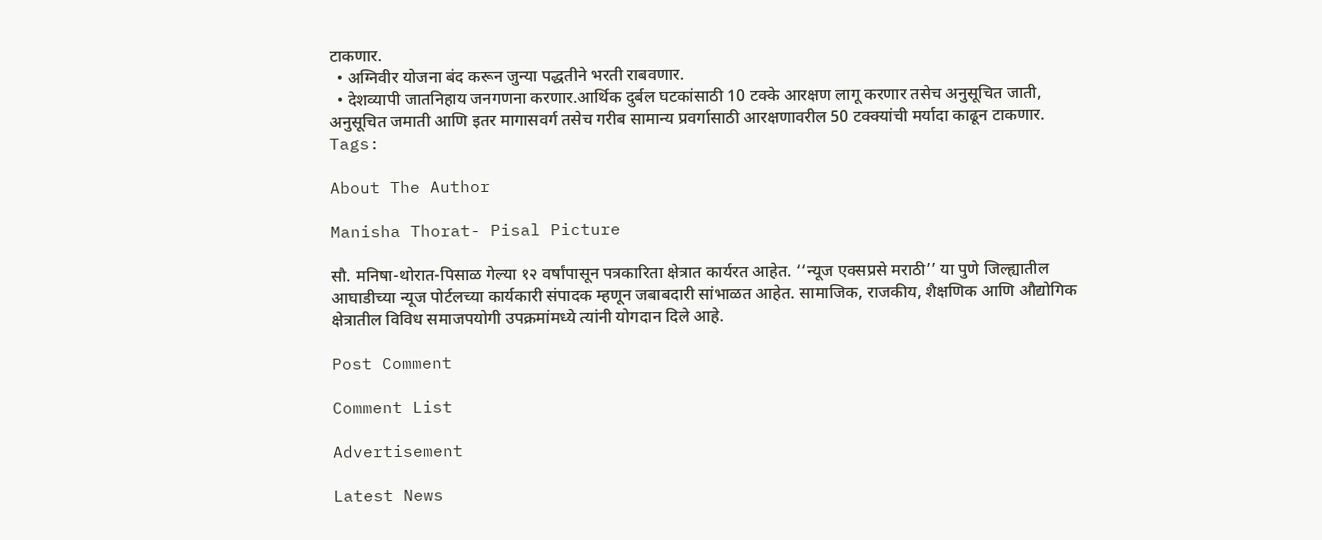टाकणार.
  • अग्निवीर योजना बंद करून जुन्या पद्धतीने भरती राबवणार.
  • देशव्यापी जातनिहाय जनगणना करणार.आर्थिक दुर्बल घटकांसाठी 10 टक्के आरक्षण लागू करणार तसेच अनुसूचित जाती, अनुसूचित जमाती आणि इतर मागासवर्ग तसेच गरीब सामान्य प्रवर्गासाठी आरक्षणावरील 50 टक्क्यांची मर्यादा काढून टाकणार.
Tags:

About The Author

Manisha Thorat- Pisal Picture

सौ. मनिषा-थोरात-पिसाळ गेल्या १२ वर्षांपासून पत्रकारिता क्षेत्रात कार्यरत आहेत. ‘‘न्यूज एक्सप्रसे मराठी’’ या पुणे जिल्ह्यातील आघाडीच्या न्यूज पोर्टलच्या कार्यकारी संपादक म्हणून जबाबदारी सांभाळत आहेत. सामाजिक, राजकीय, शैक्षणिक आणि औद्योगिक क्षेत्रातील विविध समाजपयोगी उपक्रमांमध्ये त्यांनी योगदान दिले आहे.

Post Comment

Comment List

Advertisement

Latest News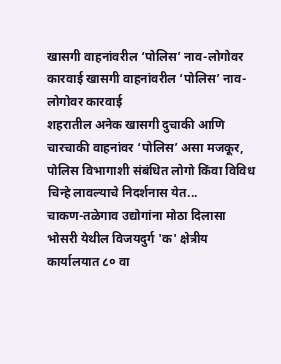खासगी वाहनांवरील ‘पोलिस’ नाव-लोगोवर कारवाई खासगी वाहनांवरील ‘पोलिस’ नाव-लोगोवर कारवाई
शहरातील अनेक खासगी दुचाकी आणि चारचाकी वाहनांवर ‘पोलिस’ असा मजकूर, पोलिस विभागाशी संबंधित लोगो किंवा विविध चिन्हे लावल्याचे निदर्शनास येत...
चाकण-तळेगाव उद्योगांना मोठा दिलासा
भोसरी येथील विजयदुर्ग 'क' क्षेत्रीय कार्यालयात ८० वा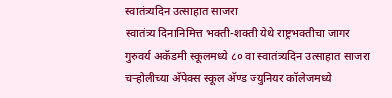स्वातंत्र्यदिन उत्साहात साजरा
स्वातंत्र्य दिनानिमित्त भक्ती-शक्ती येथे राष्ट्रभक्तीचा जागर
गुरुवर्य अकॅडमी स्कूलमध्ये ८० वा स्वातंत्र्यदिन उत्साहात साजरा
चऱ्होलीच्या अ‍ॅपेक्स स्कूल अ‍ॅण्ड ज्युनियर कॉलेजमध्ये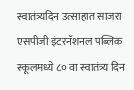स्वातंत्र्यदिन उत्साहात साजरा
एसपीजी इंटरनॅशनल पब्लिक स्कूलमध्ये ८० वा स्वातंत्र्य दिन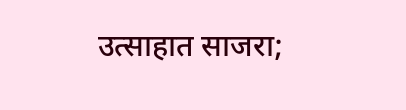उत्साहात साजरा;